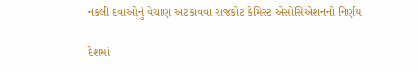નકલી દવાઓનું વેચાણ અટકાવવા રાજકોટ કેમિસ્ટ એસોસિએશનનો નિર્ણય

દેશમાં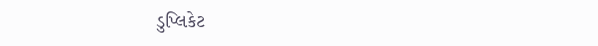ડુપ્લિકેટ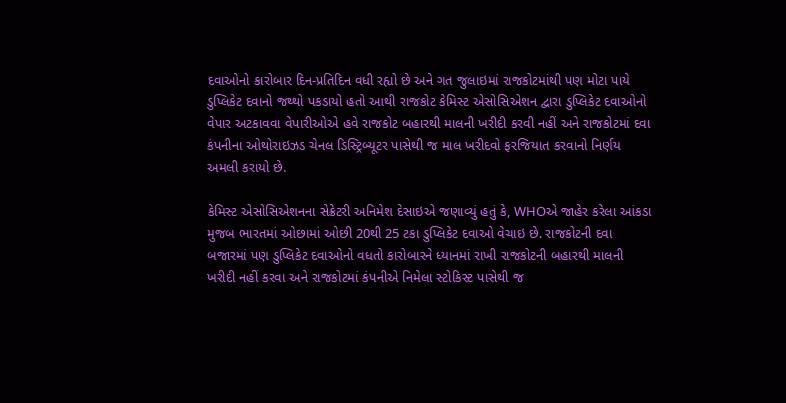દવાઓનો કારોબાર દિન-પ્રતિદિન વધી રહ્યો છે અને ગત જુલાઇમાં રાજકોટમાંથી પણ મોટા પાયે ડુપ્લિકેટ દવાનો જથ્થો પકડાયો હતો આથી રાજકોટ કેમિસ્ટ એસોસિએશન દ્વારા ડુપ્લિકેટ દવાઓનો વેપાર અટકાવવા વેપારીઓએ હવે રાજકોટ બહારથી માલની ખરીદી કરવી નહીં અને રાજકોટમાં દવા કંપનીના ઓથોરાઇઝડ ચેનલ ડિસ્ટ્રિબ્યૂટર પાસેથી જ માલ ખરીદવો ફરજિયાત કરવાનો નિર્ણય અમલી કરાયો છે.

કેમિસ્ટ એસોસિએશનના સેક્રેટરી અનિમેશ દેસાઇએ જણાવ્યું હતું કે, WHOએ જાહેર કરેલા આંકડા મુજબ ભારતમાં ઓછામાં ઓછી 20થી 25 ટકા ડુપ્લિકેટ દવાઓ વેચાઇ છે. રાજકોટની દવા બજારમાં પણ ડુપ્લિકેટ દવાઓનો વધતો કારોબારને ધ્યાનમાં રાખી રાજકોટની બહારથી માલની ખરીદી નહીં કરવા અને રાજકોટમાં કંપનીએ નિમેલા સ્ટોકિસ્ટ પાસેથી જ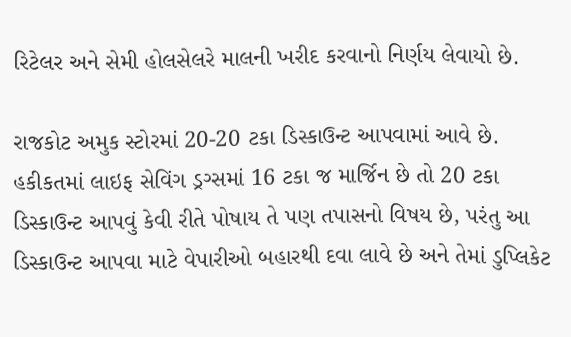રિટેલર અને સેમી હોલસેલરે માલની ખરીદ કરવાનો નિર્ણય લેવાયો છે.

રાજકોટ અમુક સ્ટોરમાં 20-20 ટકા ડિસ્કાઉન્ટ આપવામાં આવે છે. હકીકતમાં લાઇફ સેવિંગ ડ્રગ્સમાં 16 ટકા જ માર્જિન છે તો 20 ટકા ડિસ્કાઉન્ટ આપવું કેવી રીતે પોષાય તે પણ તપાસનો વિષય છે, પરંતુ આ ડિસ્કાઉન્ટ આપવા માટે વેપારીઓ બહારથી દવા લાવે છે અને તેમાં ડુપ્લિકેટ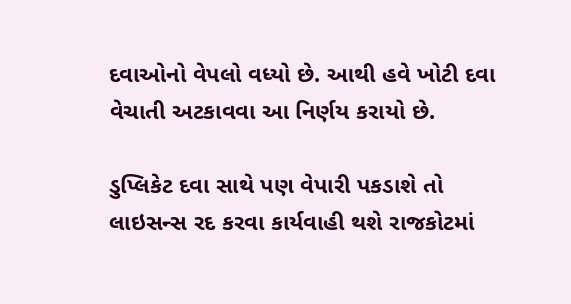દવાઓનો વેપલો વધ્યો છે. આથી હવે ખોટી દવા વેચાતી અટકાવવા આ નિર્ણય કરાયો છે.

ડુપ્લિકેટ દવા સાથે પણ વેપારી પકડાશે તો લાઇસન્સ રદ કરવા કાર્યવાહી થશે રાજકોટમાં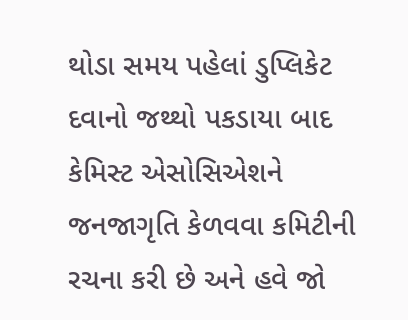થોડા સમય પહેલાં ડુપ્લિકેટ દવાનો જથ્થો પકડાયા બાદ કેમિસ્ટ એસોસિએશને જનજાગૃતિ કેળવવા કમિટીની રચના કરી છે અને હવે જો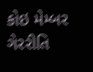કોઇ મેમ્બર ગેરરીતિ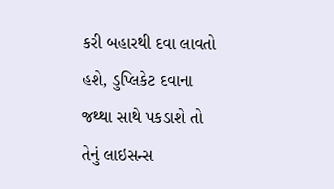કરી બહારથી દવા લાવતો હશે, ડુપ્લિકેટ દવાના જથ્થા સાથે પકડાશે તો તેનું લાઇસન્સ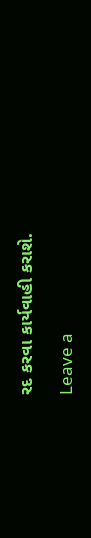રદ કરવા કાર્યવાહી કરાશે.

Leave a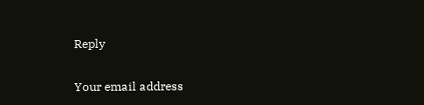Reply

Your email address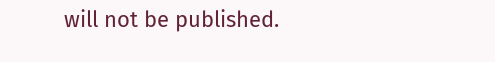will not be published.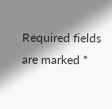Required fields are marked *